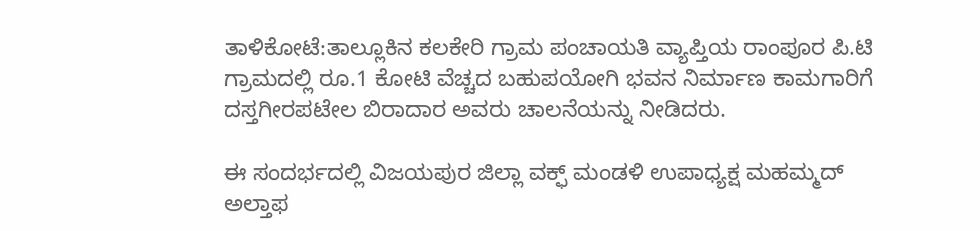ತಾಳಿಕೋಟೆ:ತಾಲ್ಲೂಕಿನ ಕಲಕೇರಿ ಗ್ರಾಮ ಪಂಚಾಯತಿ ವ್ಯಾಪ್ತಿಯ ರಾಂಪೂರ ಪಿ.ಟಿ ಗ್ರಾಮದಲ್ಲಿ ರೂ.1 ಕೋಟಿ ವೆಚ್ಚದ ಬಹುಪಯೋಗಿ ಭವನ ನಿರ್ಮಾಣ ಕಾಮಗಾರಿಗೆ ದಸ್ತಗೀರಪಟೇಲ ಬಿರಾದಾರ ಅವರು ಚಾಲನೆಯನ್ನು ನೀಡಿದರು.

ಈ ಸಂದರ್ಭದಲ್ಲಿ ವಿಜಯಪುರ ಜಿಲ್ಲಾ ವಕ್ಫ್ ಮಂಡಳಿ ಉಪಾಧ್ಯಕ್ಷ ಮಹಮ್ಮದ್ ಅಲ್ತಾಫ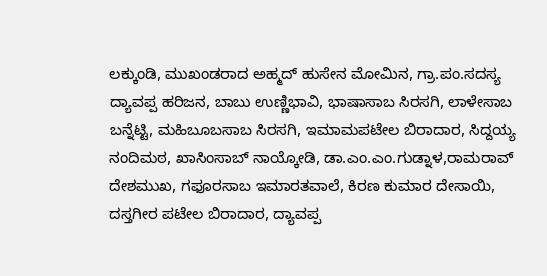ಲಕ್ಕುಂಡಿ, ಮುಖಂಡರಾದ ಅಹ್ಮದ್ ಹುಸೇನ ಮೋಮಿನ, ಗ್ರಾ.ಪಂ.ಸದಸ್ಯ ದ್ಯಾವಪ್ಪ ಹರಿಜನ, ಬಾಬು ಉಣ್ಣಿಭಾವಿ, ಭಾಷಾಸಾಬ ಸಿರಸಗಿ, ಲಾಳೇಸಾಬ ಬನ್ನೆಟ್ಟಿ, ಮಹಿಬೂಬಸಾಬ ಸಿರಸಗಿ, ಇಮಾಮಪಟೇಲ ಬಿರಾದಾರ, ಸಿದ್ದಯ್ಯ ನಂದಿಮಠ, ಖಾಸಿಂಸಾಬ್ ನಾಯ್ಕೋಡಿ, ಡಾ.ಎಂ.ಎಂ.ಗುಡ್ನಾಳ,ರಾಮರಾವ್ ದೇಶಮುಖ, ಗಫೂರಸಾಬ ಇಮಾರತವಾಲೆ, ಕಿರಣ ಕುಮಾರ ದೇಸಾಯಿ, ದಸ್ತಗೀರ ಪಟೇಲ ಬಿರಾದಾರ, ದ್ಯಾವಪ್ಪ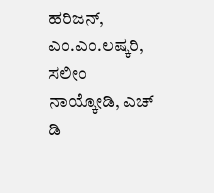ಹರಿಜನ್, ಎಂ.ಎಂ.ಲಷ್ಕರಿ, ಸಲೀಂ ನಾಯ್ಕೋಡಿ, ಎಚ್ ಡಿ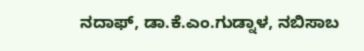ನದಾಫ್, ಡಾ.ಕೆ.ಎಂ.ಗುಡ್ನಾಳ, ನಬಿಸಾಬ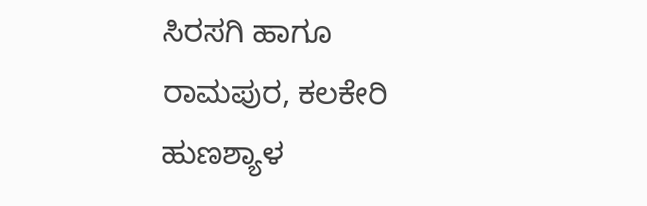ಸಿರಸಗಿ ಹಾಗೂ ರಾಮಪುರ, ಕಲಕೇರಿ ಹುಣಶ್ಯಾಳ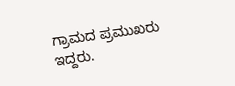ಗ್ರಾಮದ ಪ್ರಮುಖರು ಇದ್ದರು.